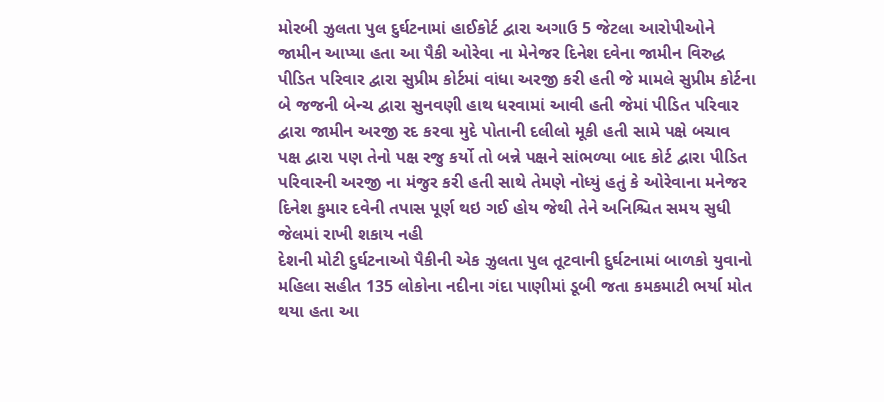મોરબી ઝુલતા પુલ દુર્ઘટનામાં હાઈકોર્ટ દ્વારા અગાઉ 5 જેટલા આરોપીઓને જામીન આપ્યા હતા આ પૈકી ઓરેવા ના મેનેજર દિનેશ દવેના જામીન વિરુદ્ધ પીડિત પરિવાર દ્વારા સુપ્રીમ કોર્ટમાં વાંધા અરજી કરી હતી જે મામલે સુપ્રીમ કોર્ટના બે જજની બેન્ચ દ્વારા સુનવણી હાથ ધરવામાં આવી હતી જેમાં પીડિત પરિવાર દ્વારા જામીન અરજી રદ કરવા મુદે પોતાની દલીલો મૂકી હતી સામે પક્ષે બચાવ પક્ષ દ્વારા પણ તેનો પક્ષ રજુ કર્યો તો બન્ને પક્ષને સાંભળ્યા બાદ કોર્ટ દ્વારા પીડિત પરિવારની અરજી ના મંજુર કરી હતી સાથે તેમણે નોધ્યું હતું કે ઓરેવાના મનેજર દિનેશ કુમાર દવેની તપાસ પૂર્ણ થઇ ગઈ હોય જેથી તેને અનિશ્ચિત સમય સુધી જેલમાં રાખી શકાય નહી
દેશની મોટી દુર્ઘટનાઓ પૈકીની એક ઝુલતા પુલ તૂટવાની દુર્ઘટનામાં બાળકો યુવાનો મહિલા સહીત 135 લોકોના નદીના ગંદા પાણીમાં ડૂબી જતા કમકમાટી ભર્યા મોત થયા હતા આ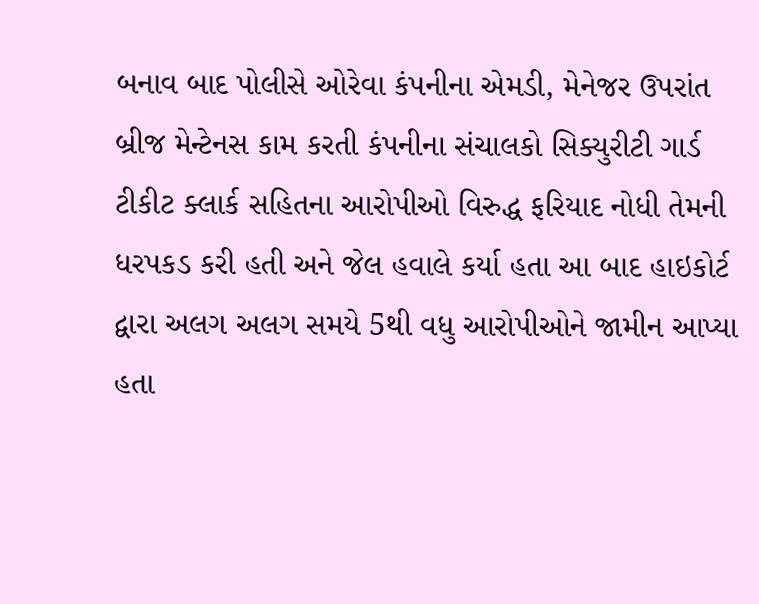બનાવ બાદ પોલીસે ઓરેવા કંપનીના એમડી, મેનેજર ઉપરાંત બ્રીજ મેન્ટેનસ કામ કરતી કંપનીના સંચાલકો સિક્યુરીટી ગાર્ડ ટીકીટ ક્લાર્ક સહિતના આરોપીઓ વિરુદ્ધ ફરિયાદ નોધી તેમની ધરપકડ કરી હતી અને જેલ હવાલે કર્યા હતા આ બાદ હાઇકોર્ટ દ્વારા અલગ અલગ સમયે 5થી વધુ આરોપીઓને જામીન આપ્યા હતા